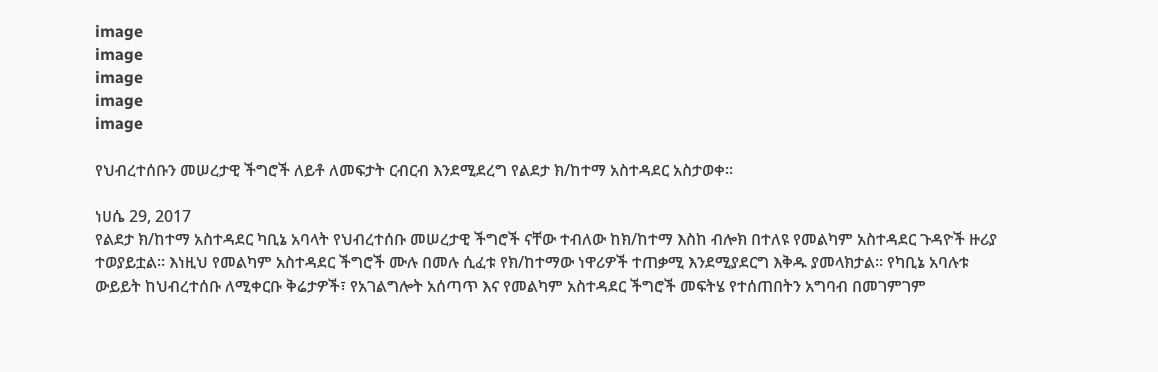image
image
image
image
image

የህብረተሰቡን መሠረታዊ ችግሮች ለይቶ ለመፍታት ርብርብ እንደሚደረግ የልደታ ክ/ከተማ አስተዳደር አስታወቀ።

ነሀሴ 29, 2017
የልደታ ክ/ከተማ አስተዳደር ካቢኔ አባላት የህብረተሰቡ መሠረታዊ ችግሮች ናቸው ተብለው ከክ/ከተማ እስከ ብሎክ በተለዩ የመልካም አስተዳደር ጉዳዮች ዙሪያ ተወያይቷል። እነዚህ የመልካም አስተዳደር ችግሮች ሙሉ በመሉ ሲፈቱ የክ/ከተማው ነዋሪዎች ተጠቃሚ እንደሚያደርግ እቅዱ ያመላክታል። የካቢኔ አባሉቱ ውይይት ከህብረተሰቡ ለሚቀርቡ ቅሬታዎች፣ የአገልግሎት አሰጣጥ እና የመልካም አስተዳደር ችግሮች መፍትሄ የተሰጠበትን አግባብ በመገምገም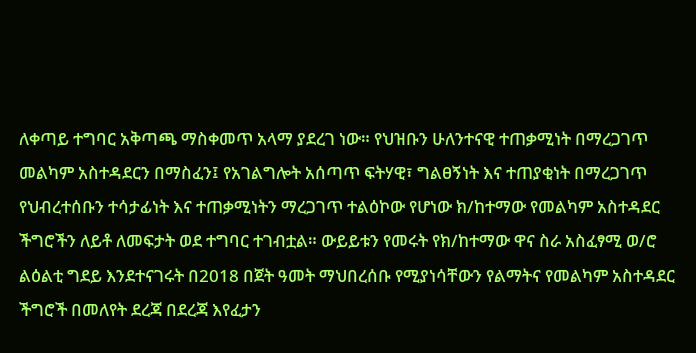ለቀጣይ ተግባር አቅጣጫ ማስቀመጥ አላማ ያደረገ ነው። የህዝቡን ሁለንተናዊ ተጠቃሚነት በማረጋገጥ መልካም አስተዳደርን በማስፈን፤ የአገልግሎት አሰጣጥ ፍትሃዊ፣ ግልፀኝነት እና ተጠያቂነት በማረጋገጥ የህብረተሰቡን ተሳታፊነት እና ተጠቃሚነትን ማረጋገጥ ተልዕኮው የሆነው ክ/ከተማው የመልካም አስተዳደር ችግሮችን ለይቶ ለመፍታት ወደ ተግባር ተገብቷል። ውይይቱን የመሩት የክ/ከተማው ዋና ስራ አስፈፃሚ ወ/ሮ ልዕልቲ ግደይ እንደተናገሩት በ2018 በጀት ዓመት ማህበረሰቡ የሚያነሳቸውን የልማትና የመልካም አስተዳደር ችግሮች በመለየት ደረጃ በደረጃ እየፈታን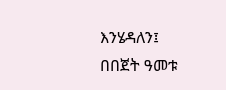እንሄዳለን፤ በበጀት ዓመቱ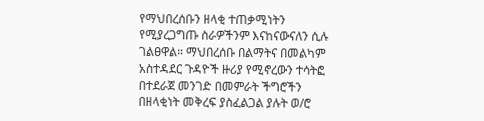የማህበረሰቡን ዘላቂ ተጠቃሚነትን የሚያረጋግጡ ስራዎችንም እናከናውናለን ሲሉ ገልፀዋል። ማህበረሰቡ በልማትና በመልካም አስተዳደር ጉዳዮች ዙሪያ የሚኖረውን ተሳትፎ በተደራጀ መንገድ በመምራት ችግሮችን በዘላቂነት መቅረፍ ያስፈልጋል ያሉት ወ/ሮ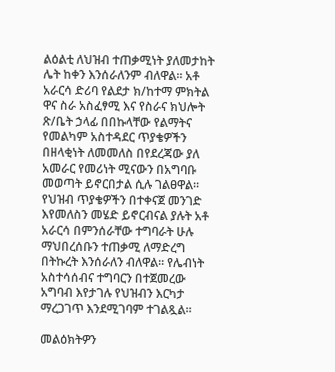ልዕልቲ ለህዝብ ተጠቃሚነት ያለመታከት ሌት ከቀን እንሰራለንም ብለዋል። አቶ አራርሳ ድሪባ የልደታ ክ/ከተማ ምክትል ዋና ስራ አስፈፃሚ እና የስራና ክህሎት ጽ/ቤት ኃላፊ በበኩላቸው የልማትና የመልካም አስተዳደር ጥያቄዎችን በዘላቂነት ለመመለስ በየደረጃው ያለ አመራር የመሪነት ሚናውን በአግባቡ መወጣት ይኖርበታል ሲሉ ገልፀዋል። የህዝብ ጥያቄዎችን በተቀናጀ መንገድ እየመለስን መሄድ ይኖርብናል ያሉት አቶ አራርሳ በምንሰራቸው ተግባራት ሁሉ ማህበረሰቡን ተጠቃሚ ለማድረግ በትኩረት እንሰራለን ብለዋል። የሌብነት አስተሳሰብና ተግባርን በተጀመረው አግባብ እየታገሉ የህዝብን እርካታ ማረጋገጥ እንደሚገባም ተገልጿል።

መልዕክትዎን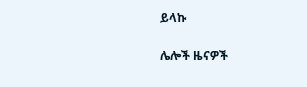ይላኩ

ሌሎች ዜናዎች